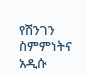የሽንገን ስምምነትና አዲሱ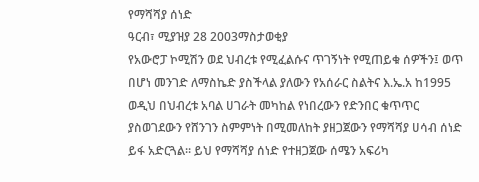የማሻሻያ ሰነድ
ዓርብ፣ ሚያዝያ 28 2003ማስታወቂያ
የአውሮፓ ኮሚሽን ወደ ህብረቱ የሚፈልሱና ጥገኝነት የሚጠይቁ ሰዎችን፤ ወጥ በሆነ መንገድ ለማስኬድ ያስችላል ያለውን የአሰራር ስልትና እ.ኤ.አ ከ1995 ወዲህ በህብረቱ አባል ሀገራት መካከል የነበረውን የድንበር ቁጥጥር ያስወገደውን የሸንገን ስምምነት በሚመለከት ያዘጋጀውን የማሻሻያ ሀሳብ ሰነድ ይፋ አድርጓል። ይህ የማሻሻያ ሰነድ የተዘጋጀው ሰሜን አፍሪካ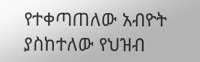የተቀጣጠለው አብዮት ያስከተለው የህዝብ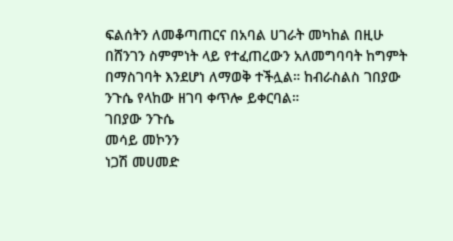ፍልሰትን ለመቆጣጠርና በአባል ሀገራት መካከል በዚሁ በሸንገን ስምምነት ላይ የተፈጠረውን አለመግባባት ከግምት በማስገባት እንደሆነ ለማወቅ ተችሏል። ከብራስልስ ገበያው ንጉሴ የላከው ዘገባ ቀጥሎ ይቀርባል።
ገበያው ንጉሴ
መሳይ መኮንን
ነጋሽ መሀመድ